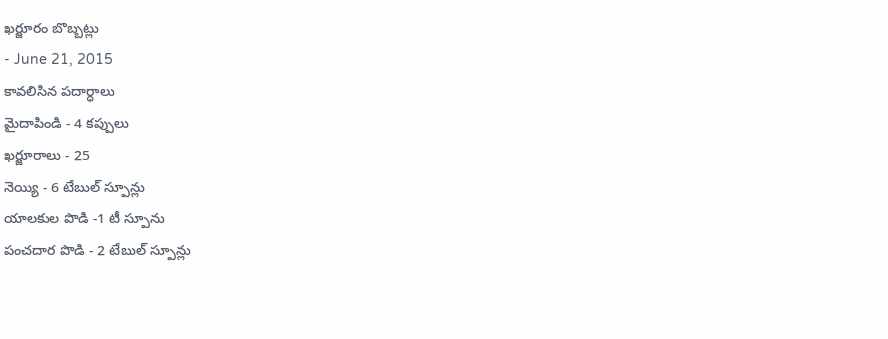ఖర్జూరం బొబ్బట్లు
- June 21, 2015
కావలిసిన పదార్ధాలు
మైదాపిండి - 4 కప్పులు
ఖర్జూరాలు - 25
నెయ్యి - 6 టేబుల్ స్పూన్లు
యాలకుల పొడి -1 టీ స్పూను
పంచదార పొడి - 2 టేబుల్ స్పూన్లు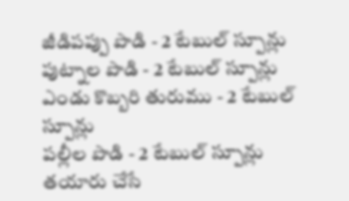జీడిపప్పు పొడి - 2 టేబుల్ స్పూన్లు
పుట్నాల పొడి - 2 టేబుల్ స్పూన్లు
ఎండు కొబ్బరి తురుము - 2 టేబుల్ స్పూన్లు
పల్లీల పొడి - 2 టేబుల్ స్పూన్లు
తయారు చేసే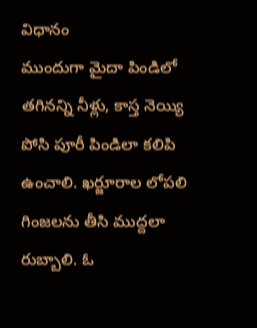విధానం
ముందుగా మైదా పిండిలో తగినన్ని నీళ్లు, కాస్త నెయ్యి పోసి పూరీ పిండిలా కలిపి ఉంచాలి. ఖర్జూరాల లోపలి గింజలను తీసి ముద్దలా రుబ్బాలి. ఓ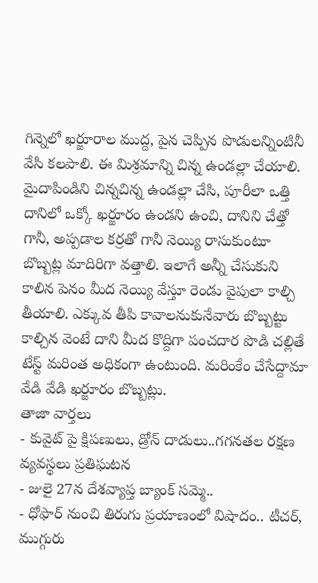గిన్నెలో ఖర్జూరాల ముద్ద, పైన చెప్పిన పొడులన్నింటినీ వేసి కలపాలి. ఈ మిశ్రమాన్ని చిన్న ఉండల్లా చేయాలి. మైదాపిండిని చిన్నచిన్న ఉండల్లా చేసి, పూరీలా ఒత్తి దానిలో ఒక్కో ఖర్జూరం ఉండని ఉంచి, దానిని చేత్తో గానీ, అప్పడాల కర్రతో గానీ నెయ్యి రాసుకుంటూ బొబ్బట్ల మాదిరిగా వత్తాలి. ఇలాగే అన్నీ చేసుకుని కాలిన పెనం మీద నెయ్యి వేస్తూ రెండు వైపులా కాల్చి తీయాలి. ఎక్కువ తీపి కావాలనుకునేవారు బొబ్బట్టు కాల్చిన వెంటే దాని మీద కొద్దిగా పంచదార పొడి చల్లితే టేస్ట్ మరింత అధికంగా ఉంటుంది. మరింకేం చేసేద్దామా వేడి వేడి ఖర్జూరం బొబ్బట్లు.
తాజా వార్తలు
- కువైట్ పై క్షిపణులు, డ్రోన్ దాడులు..గగనతల రక్షణ వ్యవస్థలు ప్రతిఘటన
- జులై 27న దేశవ్యాప్త బ్యాంక్ సమ్మె..
- ధోఫార్ నుంచి తిరుగు ప్రయాణంలో విషాదం.. టీచర్, ముగ్గురు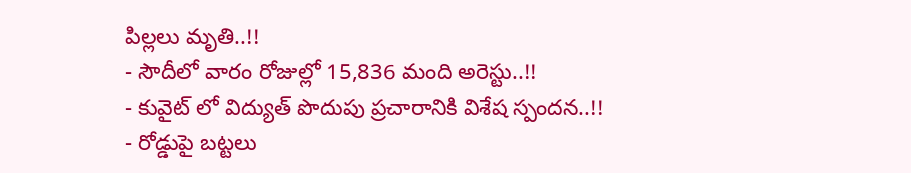పిల్లలు మృతి..!!
- సౌదీలో వారం రోజుల్లో 15,836 మంది అరెస్టు..!!
- కువైట్ లో విద్యుత్ పొదుపు ప్రచారానికి విశేష స్పందన..!!
- రోడ్డుపై బట్టలు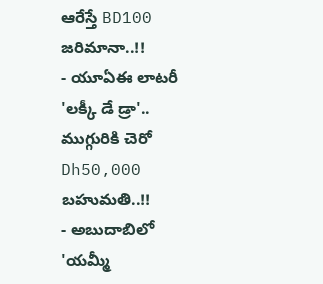ఆరేస్తే BD100 జరిమానా..!!
- యూఏఈ లాటరీ 'లక్కీ డే డ్రా'.. ముగ్గురికి చెరో Dh50,000 బహుమతి..!!
- అబుదాబిలో 'యమ్మీ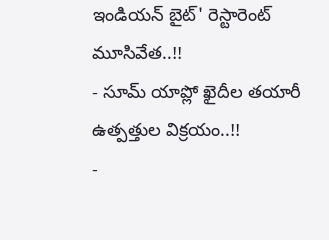ఇండియన్ బైట్' రెస్టారెంట్ మూసివేత..!!
- సూమ్ యాప్లో ఖైదీల తయారీ ఉత్పత్తుల విక్రయం..!!
-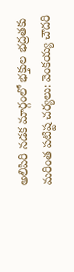అలిపిరి నడక మార్గంలో భక్తుల భద్రతకు మరింత పటిష్ట చర్యలు: వెంకయ్య చౌదరి